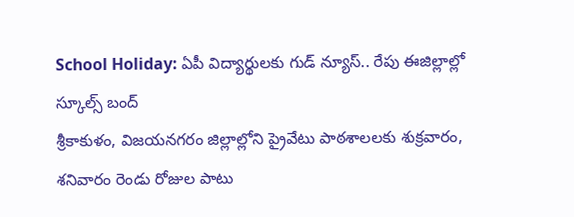School Holiday: ఏపీ విద్యార్థులకు గుడ్ న్యూస్.. రేపు ఈజిల్లాల్లో స్కూల్స్ బంద్
శ్రీకాకుళం, విజయనగరం జిల్లాల్లోని ప్రైవేటు పాఠశాలలకు శుక్రవారం, శనివారం రెండు రోజుల పాటు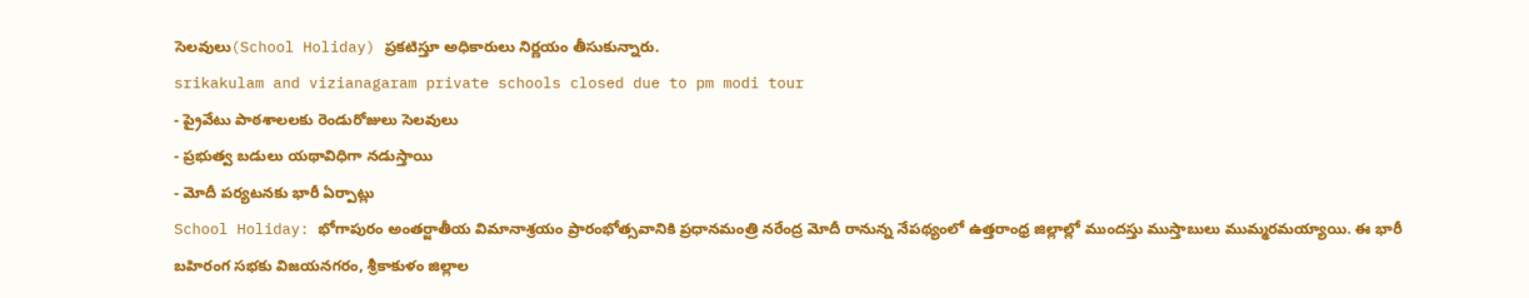సెలవులు(School Holiday) ప్రకటిస్తూ అధికారులు నిర్ణయం తీసుకున్నారు.
srikakulam and vizianagaram private schools closed due to pm modi tour
- ప్రైవేటు పాఠశాలలకు రెండురోజులు సెలవులు
- ప్రభుత్వ బడులు యథావిధిగా నడుస్తాయి
- మోదీ పర్యటనకు భారీ ఏర్పాట్లు
School Holiday: భోగాపురం అంతర్జాతీయ విమానాశ్రయం ప్రారంభోత్సవానికి ప్రధానమంత్రి నరేంద్ర మోదీ రానున్న నేపథ్యంలో ఉత్తరాంధ్ర జిల్లాల్లో ముందస్తు ముస్తాబులు ముమ్మరమయ్యాయి. ఈ భారీ బహిరంగ సభకు విజయనగరం, శ్రీకాకుళం జిల్లాల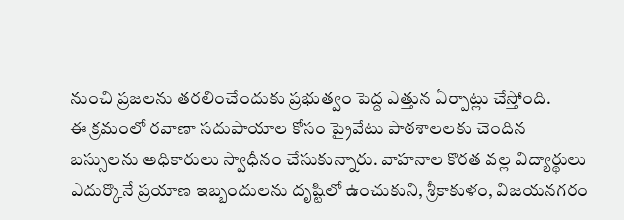నుంచి ప్రజలను తరలించేందుకు ప్రభుత్వం పెద్ద ఎత్తున ఏర్పాట్లు చేస్తోంది.
ఈ క్రమంలో రవాణా సదుపాయాల కోసం ప్రైవేటు పాఠశాలలకు చెందిన బస్సులను అధికారులు స్వాధీనం చేసుకున్నారు. వాహనాల కొరత వల్ల విద్యార్థులు ఎదుర్కొనే ప్రయాణ ఇబ్బందులను దృష్టిలో ఉంచుకుని, శ్రీకాకుళం, విజయనగరం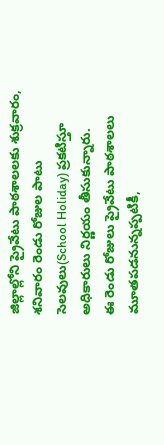జిల్లాల్లోని ప్రైవేటు పాఠశాలలకు శుక్రవారం, శనివారం రెండు రోజుల పాటు సెలవులు(School Holiday) ప్రకటిస్తూ అధికారులు నిర్ణయం తీసుకున్నారు.
ఈ రెండు రోజులు ప్రైవేటు పాఠశాలలు మూతపడనున్నప్పటికీ,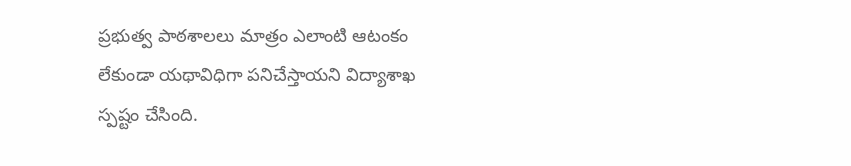ప్రభుత్వ పాఠశాలలు మాత్రం ఎలాంటి ఆటంకం లేకుండా యథావిధిగా పనిచేస్తాయని విద్యాశాఖ స్పష్టం చేసింది.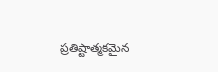ప్రతిష్టాత్మకమైన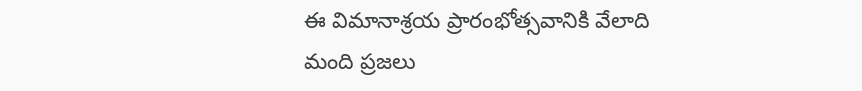ఈ విమానాశ్రయ ప్రారంభోత్సవానికి వేలాది మంది ప్రజలు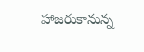హాజరుకానున్న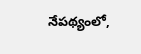నేపథ్యంలో,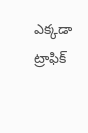ఎక్కడా ట్రాఫిక్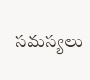సమస్యలు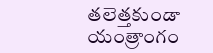తలెత్తకుండా యంత్రాంగం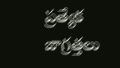ప్రత్యేక జాగ్రత్తలు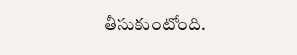తీసుకుంటోంది.